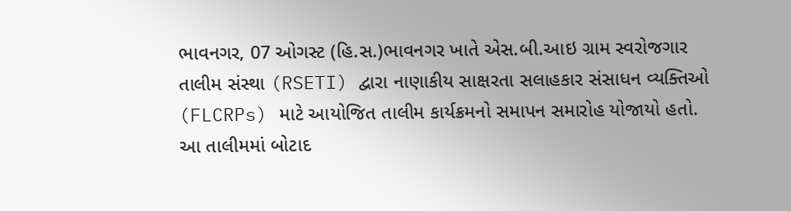ભાવનગર, 07 ઓગસ્ટ (હિ.સ.)ભાવનગર ખાતે એસ.બી.આઇ ગ્રામ સ્વરોજગાર તાલીમ સંસ્થા (RSETI) દ્વારા નાણાકીય સાક્ષરતા સલાહકાર સંસાધન વ્યક્તિઓ (FLCRPs) માટે આયોજિત તાલીમ કાર્યક્રમનો સમાપન સમારોહ યોજાયો હતો. આ તાલીમમાં બોટાદ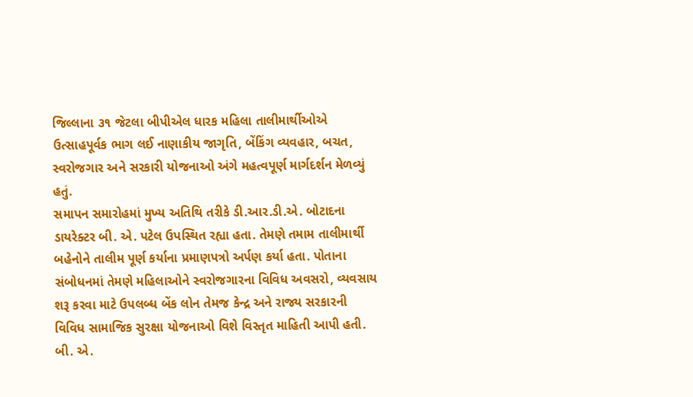જિલ્લાના ૩૧ જેટલા બીપીએલ ધારક મહિલા તાલીમાર્થીઓએ ઉત્સાહપૂર્વક ભાગ લઈ નાણાકીય જાગૃતિ, બેંકિંગ વ્યવહાર, બચત, સ્વરોજગાર અને સરકારી યોજનાઓ અંગે મહત્વપૂર્ણ માર્ગદર્શન મેળવ્યું હતું.
સમાપન સમારોહમાં મુખ્ય અતિથિ તરીકે ડી.આર.ડી.એ. બોટાદના ડાયરેક્ટર બી. એ. પટેલ ઉપસ્થિત રહ્યા હતા. તેમણે તમામ તાલીમાર્થી બહેનોને તાલીમ પૂર્ણ કર્યાના પ્રમાણપત્રો અર્પણ કર્યા હતા. પોતાના સંબોધનમાં તેમણે મહિલાઓને સ્વરોજગારના વિવિધ અવસરો, વ્યવસાય શરૂ કરવા માટે ઉપલબ્ધ બેંક લોન તેમજ કેન્દ્ર અને રાજ્ય સરકારની વિવિધ સામાજિક સુરક્ષા યોજનાઓ વિશે વિસ્તૃત માહિતી આપી હતી.
બી. એ.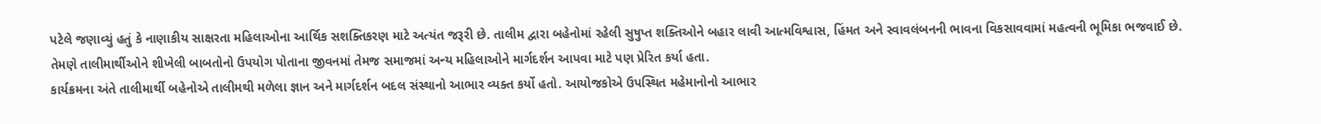પટેલે જણાવ્યું હતું કે નાણાકીય સાક્ષરતા મહિલાઓના આર્થિક સશક્તિકરણ માટે અત્યંત જરૂરી છે. તાલીમ દ્વારા બહેનોમાં રહેલી સુષુપ્ત શક્તિઓને બહાર લાવી આત્મવિશ્વાસ, હિંમત અને સ્વાવલંબનની ભાવના વિકસાવવામાં મહત્વની ભૂમિકા ભજવાઈ છે. તેમણે તાલીમાર્થીઓને શીખેલી બાબતોનો ઉપયોગ પોતાના જીવનમાં તેમજ સમાજમાં અન્ય મહિલાઓને માર્ગદર્શન આપવા માટે પણ પ્રેરિત કર્યા હતા.
કાર્યક્રમના અંતે તાલીમાર્થી બહેનોએ તાલીમથી મળેલા જ્ઞાન અને માર્ગદર્શન બદલ સંસ્થાનો આભાર વ્યક્ત કર્યો હતો. આયોજકોએ ઉપસ્થિત મહેમાનોનો આભાર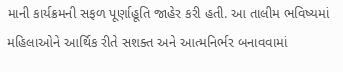માની કાર્યક્રમની સફળ પૂર્ણાહૂતિ જાહેર કરી હતી. આ તાલીમ ભવિષ્યમાં મહિલાઓને આર્થિક રીતે સશક્ત અને આત્મનિર્ભર બનાવવામાં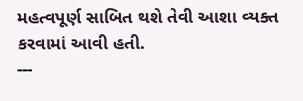મહત્વપૂર્ણ સાબિત થશે તેવી આશા વ્યક્ત કરવામાં આવી હતી.
---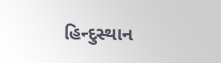હિન્દુસ્થાન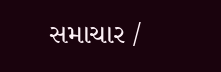સમાચાર /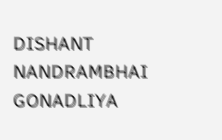DISHANT NANDRAMBHAI GONADLIYA